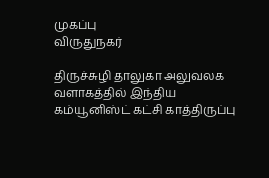முகப்பு
விருதுநகர்

திருச்சுழி தாலுகா அலுவலக வளாகத்தில் இந்திய கம்யூனிஸ்ட் கட்சி காத்திருப்பு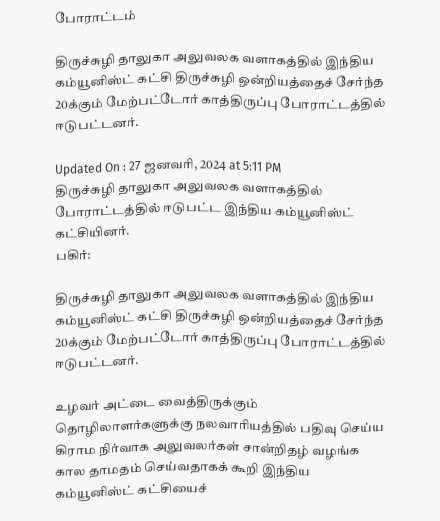போராட்டம்

திருச்சுழி தாலுகா அலுவலக வளாகத்தில் இந்திய கம்யூனிஸ்ட் கட்சி திருச்சுழி ஒன்றியத்தைச் சேர்ந்த 20க்கும் மேற்பட்டோர் காத்திருப்பு போராட்டத்தில் ஈடுபட்டனர்.

Updated On : 27 ஜனவரி, 2024 at 5:11 PM
திருச்சுழி தாலுகா அலுவலக வளாகத்தில் போராட்டத்தில் ஈடுபட்ட இந்திய கம்யூனிஸ்ட் கட்சியினர்.
பகிர்:

திருச்சுழி தாலுகா அலுவலக வளாகத்தில் இந்திய கம்யூனிஸ்ட் கட்சி திருச்சுழி ஒன்றியத்தைச் சேர்ந்த 20க்கும் மேற்பட்டோர் காத்திருப்பு போராட்டத்தில் ஈடுபட்டனர்.

உழவர் அட்டை வைத்திருக்கும் தொழிலாளர்களுக்கு நலவாரியத்தில் பதிவு செய்ய கிராம நிர்வாக அலுவலர்கள் சான்றிதழ் வழங்க கால தாமதம் செய்வதாகக் கூறி இந்திய கம்யூனிஸ்ட் கட்சியைச்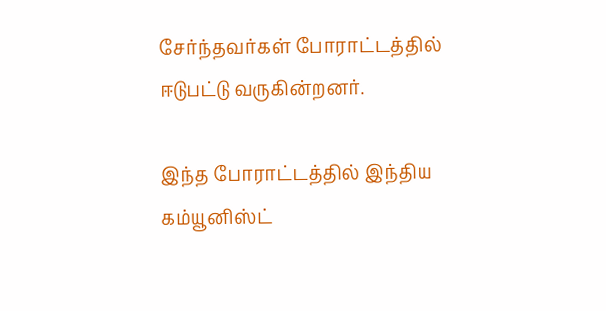சேர்ந்தவர்கள் போராட்டத்தில் ஈடுபட்டு வருகின்றனர்.

இந்த போராட்டத்தில் இந்திய கம்யூனிஸ்ட்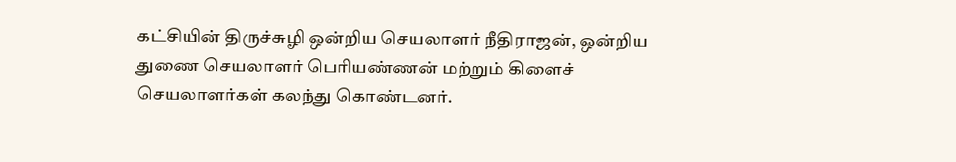கட்சியின் திருச்சுழி ஒன்றிய செயலாளர் நீதிராஜன், ஒன்றிய துணை செயலாளர் பெரியண்ணன் மற்றும் கிளைச் செயலாளர்கள் கலந்து கொண்டனர்.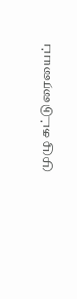முழு கட்டுரையைப்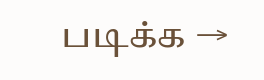படிக்க →